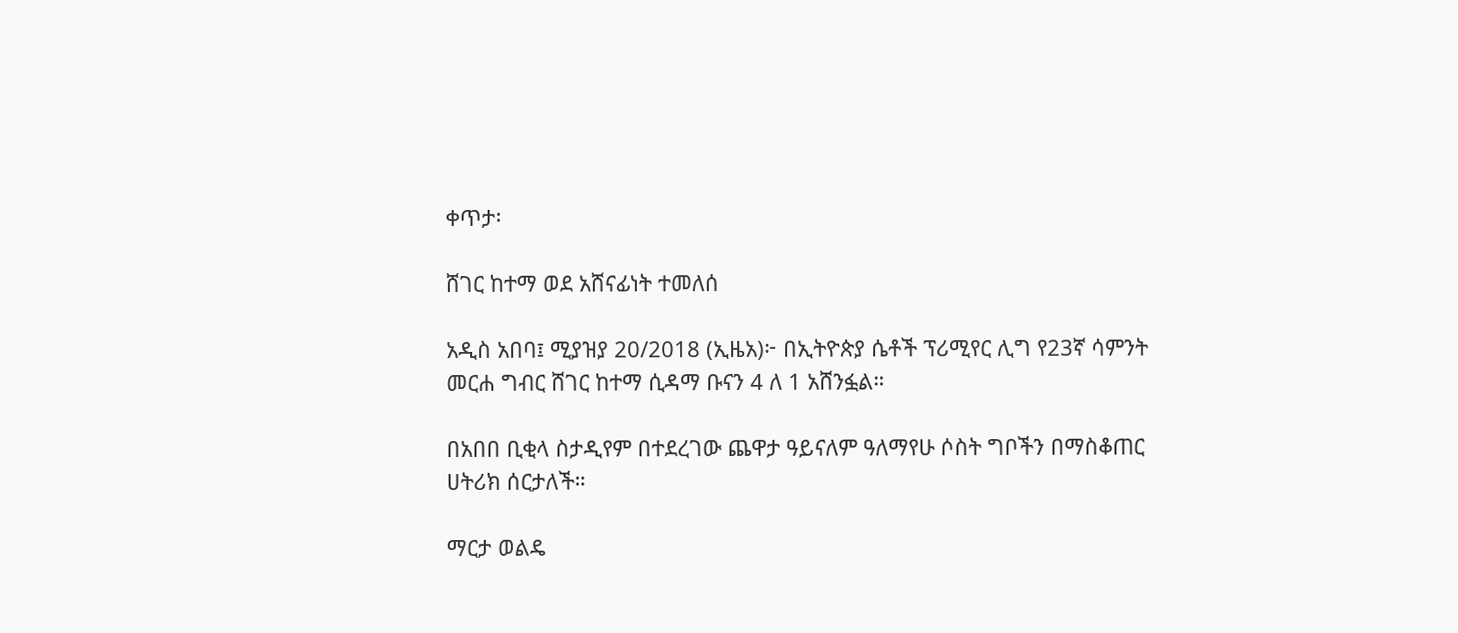ቀጥታ፡

ሸገር ከተማ ወደ አሸናፊነት ተመለሰ

አዲስ አበባ፤ ሚያዝያ 20/2018 (ኢዜአ)፦ በኢትዮጵያ ሴቶች ፕሪሚየር ሊግ የ23ኛ ሳምንት መርሐ ግብር ሸገር ከተማ ሲዳማ ቡናን 4 ለ 1 አሸንፏል።

በአበበ ቢቂላ ስታዲየም በተደረገው ጨዋታ ዓይናለም ዓለማየሁ ሶስት ግቦችን በማስቆጠር ሀትሪክ ሰርታለች።

ማርታ ወልዴ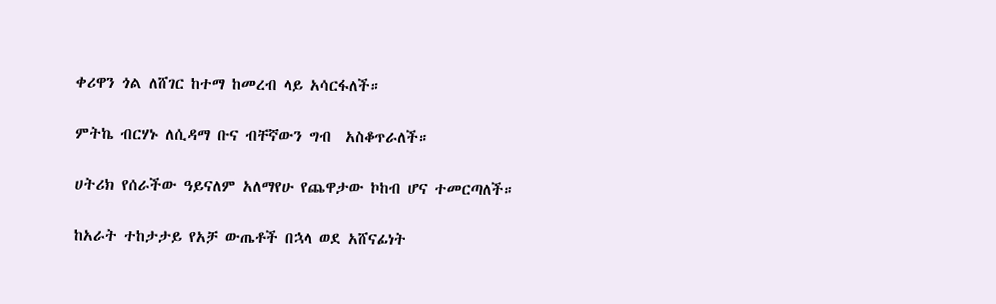ቀሪዋን ጎል ለሸገር ከተማ ከመረብ ላይ አሳርፋለች።

ምትኬ ብርሃኑ ለሲዳማ ቡና ብቸኛውን ግብ  አስቆጥራለች።

ሀትሪክ የሰራችው ዓይናለም አለማየሁ የጨዋታው ኮከብ ሆና ተመርጣለች።

ከአራት ተከታታይ የአቻ ውጤቶች በኋላ ወደ አሸናፊነት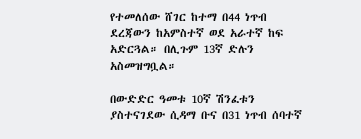የተመለሰው ሸገር ከተማ በ44 ነጥብ ደረጃውን ከአምስተኛ ወደ አራተኛ ከፍ አድርጓል። በሊጉም 13ኛ ድሉን አስመዝግቧል።

በውድድር ዓመቱ 10ኛ ሽንፈቱን ያስተናገደው ሲዳማ ቡና በ31 ነጥብ ሰባተኛ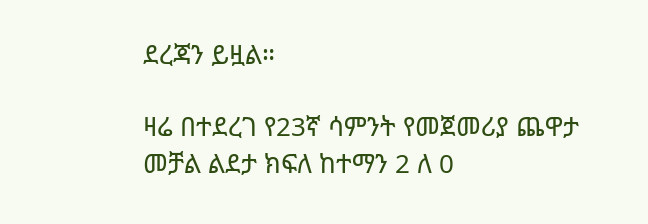ደረጃን ይዟል።

ዛሬ በተደረገ የ23ኛ ሳምንት የመጀመሪያ ጨዋታ መቻል ልደታ ክፍለ ከተማን 2 ለ 0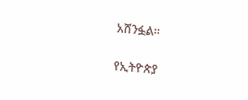አሸንፏል።

የኢትዮጵያ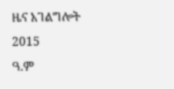ዜና አገልግሎት
2015
ዓ.ም